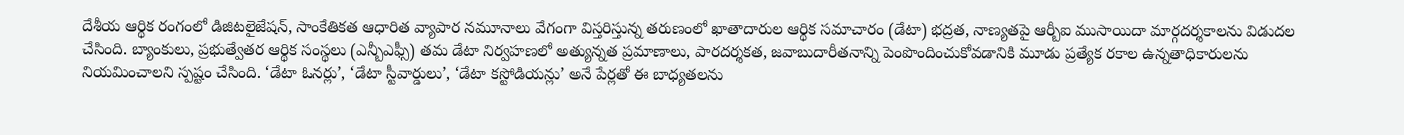దేశీయ ఆర్థిక రంగంలో డిజిటలైజేషన్, సాంకేతికత ఆధారిత వ్యాపార నమూనాలు వేగంగా విస్తరిస్తున్న తరుణంలో ఖాతాదారుల ఆర్థిక సమాచారం (డేటా) భద్రత, నాణ్యతపై ఆర్బీఐ ముసాయిదా మార్గదర్శకాలను విడుదల చేసింది. బ్యాంకులు, ప్రభుత్వేతర ఆర్థిక సంస్థలు (ఎన్బీఎఫ్సీ) తమ డేటా నిర్వహణలో అత్యున్నత ప్రమాణాలు, పారదర్శకత, జవాబుదారీతనాన్ని పెంపొందించుకోవడానికి మూడు ప్రత్యేక రకాల ఉన్నతాధికారులను నియమించాలని స్పష్టం చేసింది. ‘డేటా ఓనర్లు’, ‘డేటా స్టీవార్డులు’, ‘డేటా కస్టోడియన్లు’ అనే పేర్లతో ఈ బాధ్యతలను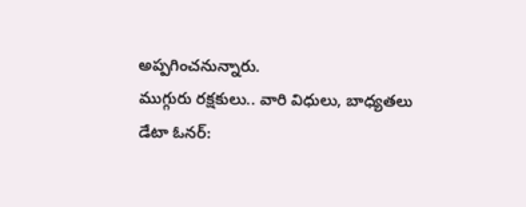అప్పగించనున్నారు.
ముగ్గురు రక్షకులు.. వారి విధులు, బాధ్యతలు
డేటా ఓనర్: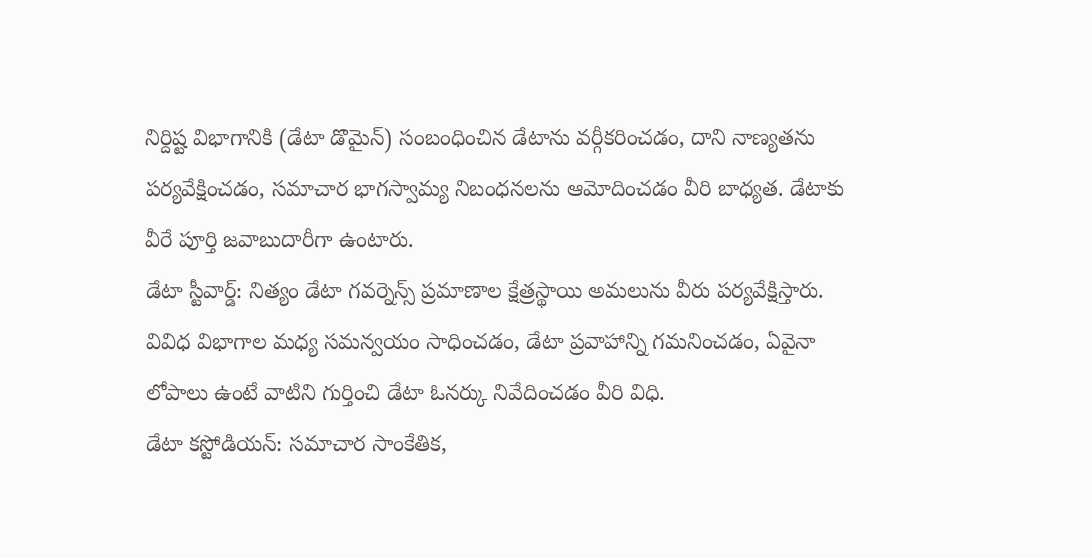నిర్దిష్ట విభాగానికి (డేటా డొమైన్) సంబంధించిన డేటాను వర్గీకరించడం, దాని నాణ్యతను పర్యవేక్షించడం, సమాచార భాగస్వామ్య నిబంధనలను ఆమోదించడం వీరి బాధ్యత. డేటాకు వీరే పూర్తి జవాబుదారీగా ఉంటారు.
డేటా స్టీవార్డ్: నిత్యం డేటా గవర్నెన్స్ ప్రమాణాల క్షేత్రస్థాయి అమలును వీరు పర్యవేక్షిస్తారు. వివిధ విభాగాల మధ్య సమన్వయం సాధించడం, డేటా ప్రవాహాన్ని గమనించడం, ఏవైనా లోపాలు ఉంటే వాటిని గుర్తించి డేటా ఓనర్కు నివేదించడం వీరి విధి.
డేటా కస్టోడియన్: సమాచార సాంకేతిక,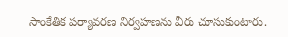సాంకేతిక పర్యావరణ నిర్వహణను వీరు చూసుకుంటారు.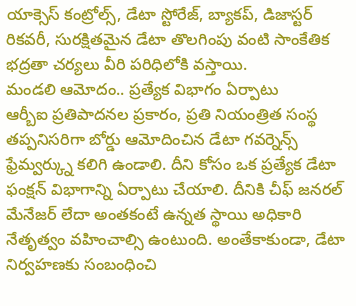యాక్సెస్ కంట్రోల్స్, డేటా స్టోరేజ్, బ్యాకప్, డిజాస్టర్ రికవరీ, సురక్షితమైన డేటా తొలగింపు వంటి సాంకేతిక భద్రతా చర్యలు వీరి పరిధిలోకి వస్తాయి.
మండలి ఆమోదం.. ప్రత్యేక విభాగం ఏర్పాటు
ఆర్బీఐ ప్రతిపాదనల ప్రకారం, ప్రతి నియంత్రిత సంస్థ తప్పనిసరిగా బోర్డు ఆమోదించిన డేటా గవర్నెన్స్ ఫ్రేమ్వర్క్ను కలిగి ఉండాలి. దీని కోసం ఒక ప్రత్యేక డేటా ఫంక్షన్ విభాగాన్ని ఏర్పాటు చేయాలి. దీనికి చీఫ్ జనరల్ మేనేజర్ లేదా అంతకంటే ఉన్నత స్థాయి అధికారి నేతృత్వం వహించాల్సి ఉంటుంది. అంతేకాకుండా, డేటా నిర్వహణకు సంబంధించి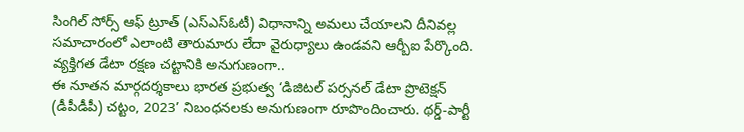సింగిల్ సోర్స్ ఆఫ్ ట్రూత్ (ఎస్ఎస్ఓటీ) విధానాన్ని అమలు చేయాలని దీనివల్ల సమాచారంలో ఎలాంటి తారుమారు లేదా వైరుధ్యాలు ఉండవని ఆర్బీఐ పేర్కొంది.
వ్యక్తిగత డేటా రక్షణ చట్టానికి అనుగుణంగా..
ఈ నూతన మార్గదర్శకాలు భారత ప్రభుత్వ ‘డిజిటల్ పర్సనల్ డేటా ప్రొటెక్షన్ (డీపీడీపీ) చట్టం, 2023’ నిబంధనలకు అనుగుణంగా రూపొందించారు. థర్డ్-పార్టీ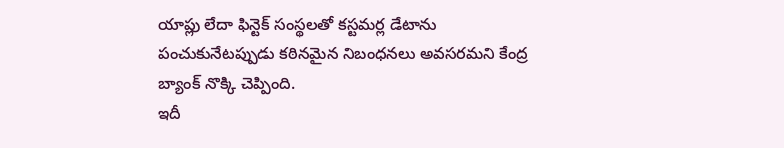యాప్లు లేదా ఫిన్టెక్ సంస్థలతో కస్టమర్ల డేటాను పంచుకునేటప్పుడు కఠినమైన నిబంధనలు అవసరమని కేంద్ర బ్యాంక్ నొక్కి చెప్పింది.
ఇదీ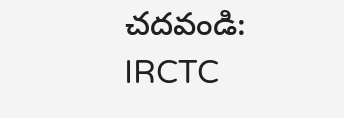చదవండి: IRCTC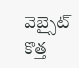వెబ్సైట్ కొత్త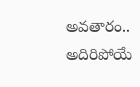అవతారం.. అదిరిపోయే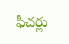ఫీచర్లు